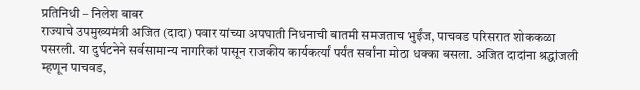प्रतिनिधी – निलेश बाबर
राज्याचे उपमुख्यमंत्री अजित (दादा) पवार यांच्या अपघाती निधनाची बातमी समजताच भुईंज, पाचवड परिसरात शोककळा पसरली. या दुर्घटनेने सर्वसामान्य नागरिकां पासून राजकीय कार्यकर्त्यां पर्यंत सर्वांना मोठा धक्का बसला. अजित दादांना श्रद्धांजली म्हणून पाचवड,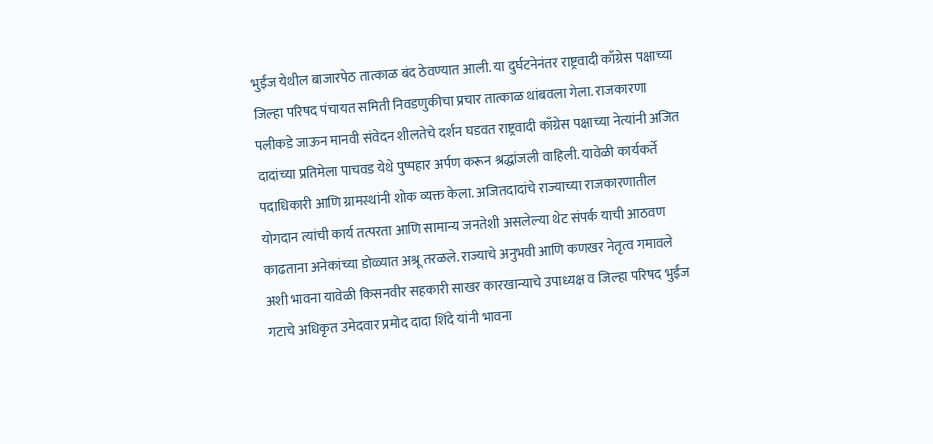भुईंज येथील बाजारपेठ तात्काळ बंद ठेवण्यात आली. या दुर्घटनेनंतर राष्ट्रवादी काँग्रेस पक्षाच्या जिल्हा परिषद पंचायत समिती निवडणुकीचा प्रचार तात्काळ थांबवला गेला. राजकारणा पलीकडे जाऊन मानवी संवेदन शीलतेचे दर्शन घडवत राष्ट्रवादी काँग्रेस पक्षाच्या नेत्यांनी अजित दादांच्या प्रतिमेला पाचवड येथे पुष्पहार अर्पण करून श्रद्धांजली वाहिली. यावेळी कार्यकर्ते पदाधिकारी आणि ग्रामस्थांनी शोक व्यक्त केला. अजितदादांचे राज्याच्या राजकारणातील योगदान त्यांची कार्य तत्परता आणि सामान्य जनतेशी असलेल्या थेट संपर्क याची आठवण काढताना अनेकांच्या डोळ्यात अश्रू तरळले. राज्याचे अनुभवी आणि कणखर नेतृत्व गमावले अशी भावना यावेळी किसनवीर सहकारी साखर कारखान्याचे उपाध्यक्ष व जिल्हा परिषद भुईंज गटाचे अधिकृत उमेदवार प्रमोद दादा शिंदे यांनी भावना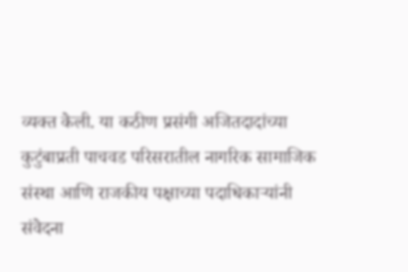व्यक्त केली. या कठीण प्रसंगी अजितदादांच्या कुटुंबाप्रती पाचवड परिसरातील नागरिक सामाजिक संस्था आणि राजकीय पक्षाच्या पदाधिकाऱ्यांनी संवेदना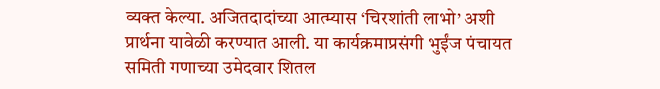व्यक्त केल्या. अजितदादांच्या आत्म्यास ‘चिरशांती लाभो’ अशी प्रार्थना यावेळी करण्यात आली. या कार्यक्रमाप्रसंगी भुईंज पंचायत समिती गणाच्या उमेदवार शितल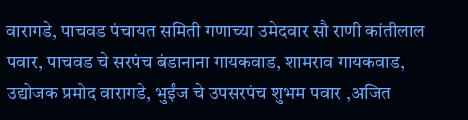वारागडे, पाचवड पंचायत समिती गणाच्या उमेदवार सौ राणी कांतीलाल पवार, पाचवड चे सरपंच बंडानाना गायकवाड, शामराव गायकवाड, उद्योजक प्रमोद वारागडे, भुईंज चे उपसरपंच शुभम पवार ,अजित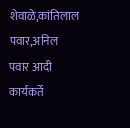शेवाळे,कांतिलाल पवार,अनिल पवार आदी कार्यकर्ते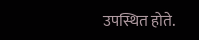उपस्थित होते.